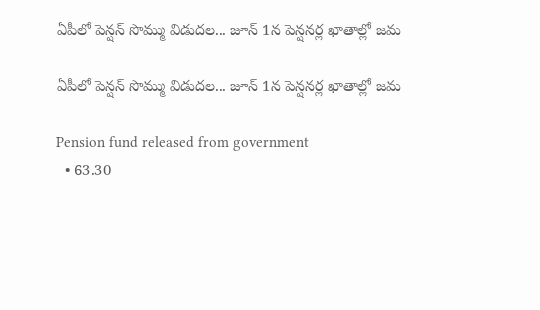ఏపీలో పెన్షన్ సొమ్ము విడుదల... జూన్ 1న పెన్షనర్ల ఖాతాల్లో జమ

ఏపీలో పెన్షన్ సొమ్ము విడుదల... జూన్ 1న పెన్షనర్ల ఖాతాల్లో జమ

Pension fund released from government
  • 63.30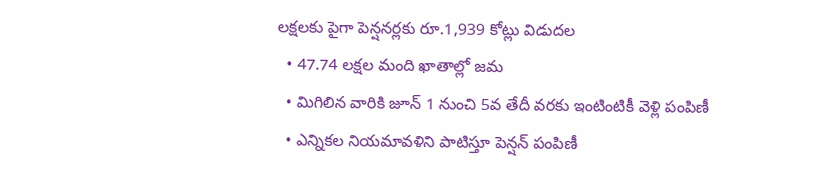లక్షలకు పైగా పెన్షనర్లకు రూ.1,939 కోట్లు విడుదల
  • 47.74 లక్షల మంది ఖాతాల్లో జమ
  • మిగిలిన వారికి జూన్ 1 నుంచి 5వ తేదీ వరకు ఇంటింటికీ వెళ్లి పంపిణీ
  • ఎన్నికల నియమావళిని పాటిస్తూ పెన్షన్ పంపిణీ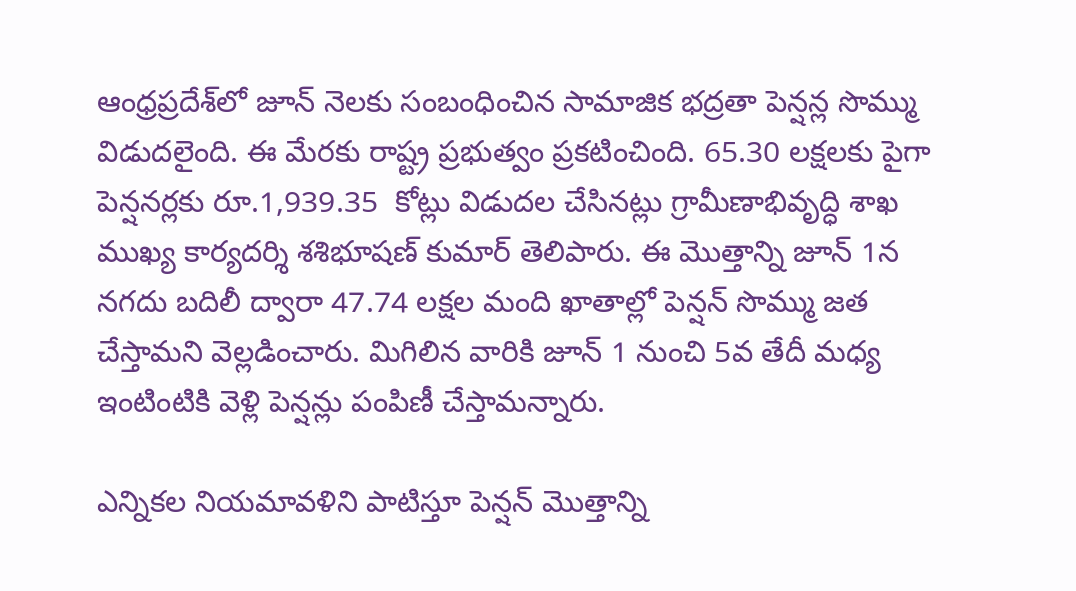ఆంధ్రప్రదేశ్‌లో జూన్ నెలకు సంబంధించిన సామాజిక భద్రతా పెన్షన్ల సొమ్ము విడుదలైంది. ఈ మేరకు రాష్ట్ర ప్రభుత్వం ప్రకటించింది. 65.30 లక్షలకు పైగా పెన్షనర్లకు రూ.1,939.35  కోట్లు విడుదల చేసినట్లు గ్రామీణాభివృద్ధి శాఖ ముఖ్య కార్యదర్శి శశిభూషణ్ కుమార్ తెలిపారు. ఈ మొత్తాన్ని జూన్ 1న నగదు బదిలీ ద్వారా 47.74 లక్షల మంది ఖాతాల్లో పెన్షన్ సొమ్ము జత చేస్తామని వెల్లడించారు. మిగిలిన వారికి జూన్ 1 నుంచి 5వ తేదీ మధ్య ఇంటింటికి వెళ్లి పెన్షన్లు పంపిణీ చేస్తామన్నారు.

ఎన్నికల నియమావళిని పాటిస్తూ పెన్షన్ మొత్తాన్ని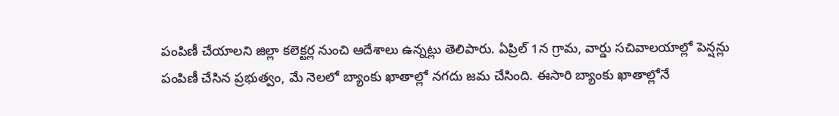పంపిణీ చేయాలని జిల్లా కలెక్టర్ల నుంచి ఆదేశాలు ఉన్నట్లు తెలిపారు. ఏప్రిల్ 1న గ్రామ, వార్డు సచివాలయాల్లో పెన్షన్లు పంపిణీ చేసిన ప్రభుత్వం, మే నెలలో బ్యాంకు ఖాతాల్లో నగదు జమ చేసింది. ఈసారి బ్యాంకు ఖాతాల్లోనే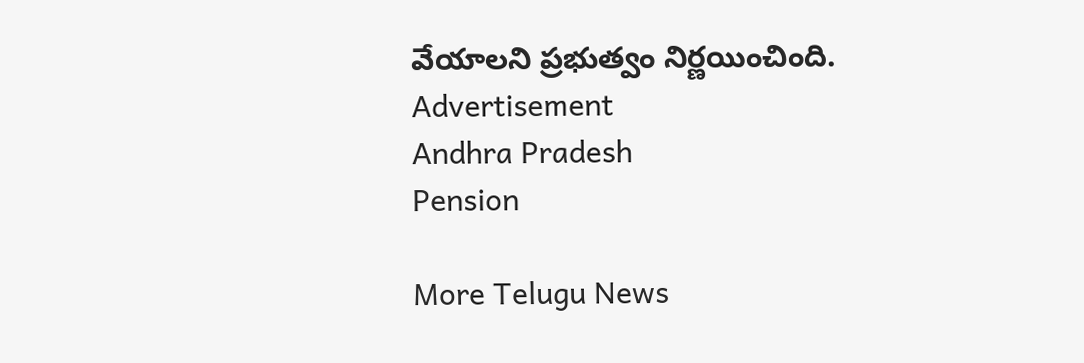వేయాలని ప్రభుత్వం నిర్ణయించింది.
Advertisement
Andhra Pradesh
Pension

More Telugu News